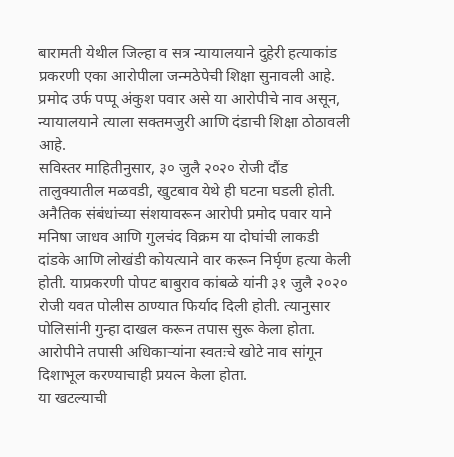बारामती येथील जिल्हा व सत्र न्यायालयाने दुहेरी हत्याकांड प्रकरणी एका आरोपीला जन्मठेपेची शिक्षा सुनावली आहे. प्रमोद उर्फ पप्पू अंकुश पवार असे या आरोपीचे नाव असून, न्यायालयाने त्याला सक्तमजुरी आणि दंडाची शिक्षा ठोठावली आहे.
सविस्तर माहितीनुसार, ३० जुलै २०२० रोजी दौंड तालुक्यातील मळवडी, खुटबाव येथे ही घटना घडली होती. अनैतिक संबंधांच्या संशयावरून आरोपी प्रमोद पवार याने मनिषा जाधव आणि गुलचंद विक्रम या दोघांची लाकडी दांडके आणि लोखंडी कोयत्याने वार करून निर्घृण हत्या केली होती. याप्रकरणी पोपट बाबुराव कांबळे यांनी ३१ जुलै २०२० रोजी यवत पोलीस ठाण्यात फिर्याद दिली होती. त्यानुसार पोलिसांनी गुन्हा दाखल करून तपास सुरू केला होता. आरोपीने तपासी अधिकाऱ्यांना स्वतःचे खोटे नाव सांगून दिशाभूल करण्याचाही प्रयत्न केला होता.
या खटल्याची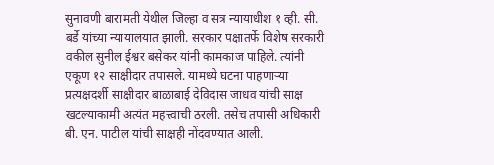सुनावणी बारामती येथील जिल्हा व सत्र न्यायाधीश १ व्ही. सी. बर्डे यांच्या न्यायालयात झाली. सरकार पक्षातर्फे विशेष सरकारी वकील सुनील ईश्वर बसेकर यांनी कामकाज पाहिले. त्यांनी एकूण १२ साक्षीदार तपासले. यामध्ये घटना पाहणाऱ्या प्रत्यक्षदर्शी साक्षीदार बाळाबाई देविदास जाधव यांची साक्ष खटल्याकामी अत्यंत महत्त्वाची ठरली. तसेच तपासी अधिकारी बी. एन. पाटील यांची साक्षही नोंदवण्यात आली.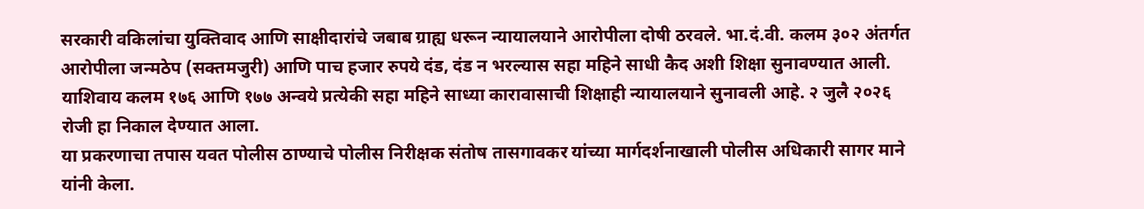सरकारी वकिलांचा युक्तिवाद आणि साक्षीदारांचे जबाब ग्राह्य धरून न्यायालयाने आरोपीला दोषी ठरवले. भा.दं.वी. कलम ३०२ अंतर्गत आरोपीला जन्मठेप (सक्तमजुरी) आणि पाच हजार रुपये दंड, दंड न भरल्यास सहा महिने साधी कैद अशी शिक्षा सुनावण्यात आली. याशिवाय कलम १७६ आणि १७७ अन्वये प्रत्येकी सहा महिने साध्या कारावासाची शिक्षाही न्यायालयाने सुनावली आहे. २ जुलै २०२६ रोजी हा निकाल देण्यात आला.
या प्रकरणाचा तपास यवत पोलीस ठाण्याचे पोलीस निरीक्षक संतोष तासगावकर यांच्या मार्गदर्शनाखाली पोलीस अधिकारी सागर माने यांनी केला.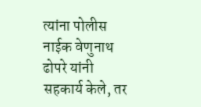त्यांना पोलीस नाईक वेणुनाथ ढोपरे यांनी सहकार्य केले, तर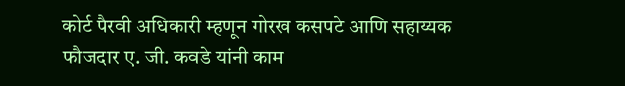कोर्ट पैरवी अधिकारी म्हणून गोरख कसपटे आणि सहाय्यक फौजदार ए. जी. कवडे यांनी काम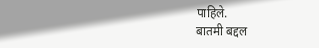पाहिले.
बातमी बद्दल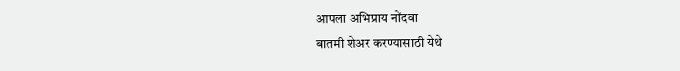आपला अभिप्राय नोंदवा
बातमी शेअर करण्यासाठी येथे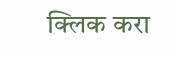क्लिक करा